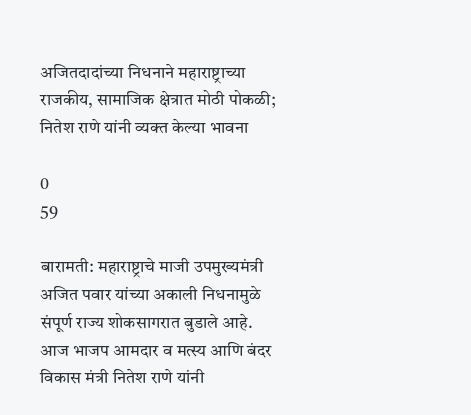अजितदादांच्या निधनाने महाराष्ट्राच्या राजकीय, सामाजिक क्षेत्रात मोठी पोकळी; नितेश राणे यांनी व्यक्त केल्या भावना

0
59

बारामती: महाराष्ट्राचे माजी उपमुख्यमंत्री अजित पवार यांच्या अकाली निधनामुळे संपूर्ण राज्य शोकसागरात बुडाले आहे. आज भाजप आमदार व मत्स्य आणि बंदर विकास मंत्री नितेश राणे यांनी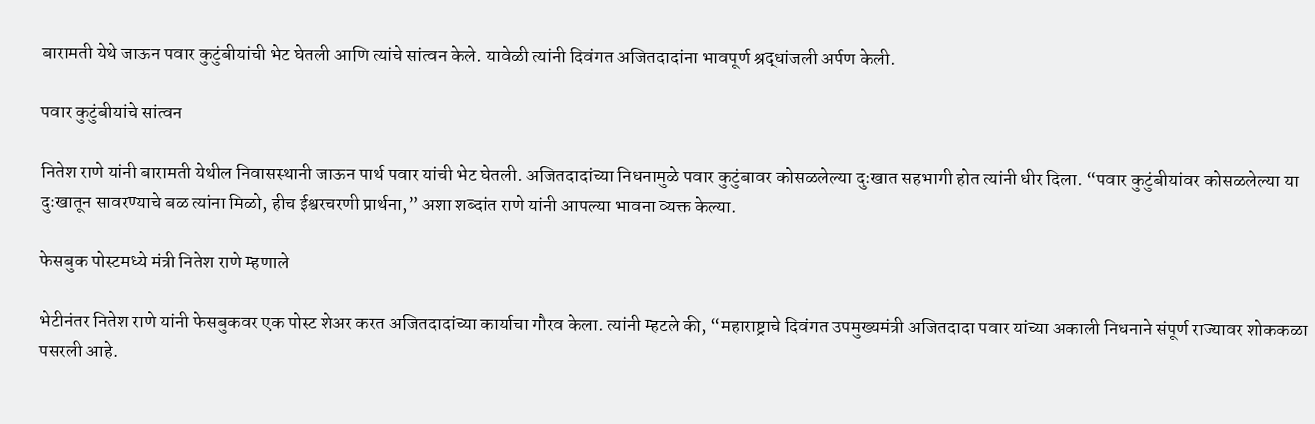बारामती येथे जाऊन पवार कुटुंबीयांची भेट घेतली आणि त्यांचे सांत्वन केले. यावेळी त्यांनी दिवंगत अजितदादांना भावपूर्ण श्रद्धांजली अर्पण केली.

पवार कुटुंबीयांचे सांत्वन

नितेश राणे यांनी बारामती येथील निवासस्थानी जाऊन पार्थ पवार यांची भेट घेतली. अजितदादांच्या निधनामुळे पवार कुटुंबावर कोसळलेल्या दुःखात सहभागी होत त्यांनी धीर दिला. “पवार कुटुंबीयांवर कोसळलेल्या या दुःखातून सावरण्याचे बळ त्यांना मिळो, हीच ईश्वरचरणी प्रार्थना,” अशा शब्दांत राणे यांनी आपल्या भावना व्यक्त केल्या.

फेसबुक पोस्टमध्ये मंत्री नितेश राणे म्हणाले

भेटीनंतर नितेश राणे यांनी फेसबुकवर एक पोस्ट शेअर करत अजितदादांच्या कार्याचा गौरव केला. त्यांनी म्हटले की, “महाराष्ट्राचे दिवंगत उपमुख्यमंत्री अजितदादा पवार यांच्या अकाली निधनाने संपूर्ण राज्यावर शोककळा पसरली आहे.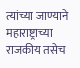त्यांच्या जाण्याने महाराष्ट्राच्या राजकीय तसेच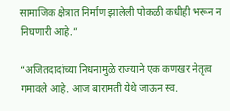सामाजिक क्षेत्रात निर्माण झालेली पोकळी कधीही भरून न निघणारी आहे.”

“अजितदादांच्या निधनामुळे राज्याने एक कणखर नेतृत्व गमावले आहे. आज बारामती येथे जाऊन स्व.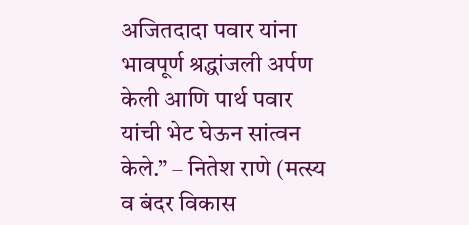अजितदादा पवार यांना भावपूर्ण श्रद्धांजली अर्पण केली आणि पार्थ पवार यांची भेट घेऊन सांत्वन केले.” – नितेश राणे (मत्स्य व बंदर विकास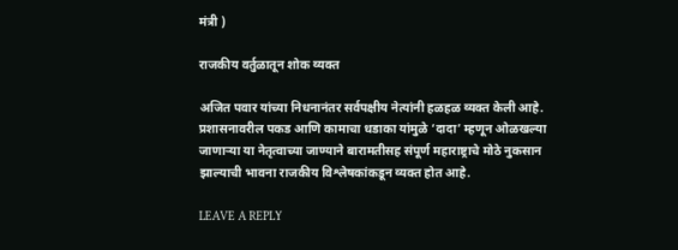मंत्री )

राजकीय वर्तुळातून शोक व्यक्त

अजित पवार यांच्या निधनानंतर सर्वपक्षीय नेत्यांनी हळहळ व्यक्त केली आहे. प्रशासनावरील पकड आणि कामाचा धडाका यांमुळे ‘दादा’ म्हणून ओळखल्या जाणाऱ्या या नेतृत्वाच्या जाण्याने बारामतीसह संपूर्ण महाराष्ट्राचे मोठे नुकसान झाल्याची भावना राजकीय विश्लेषकांकडून व्यक्त होत आहे.

LEAVE A REPLY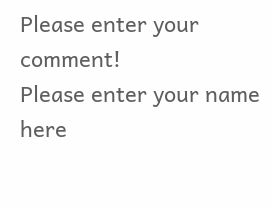Please enter your comment!
Please enter your name here